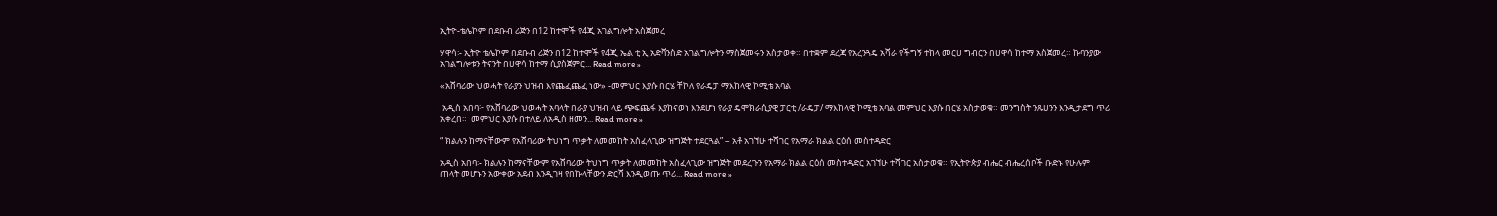ኢትዮ-ቴሌኮም በደቡብ ሪጅን በ12 ከተሞች የ4ጂ አገልግሎት አስጀመረ

ሃዋሳ፡- ኢትዮ ቴሌኮም በደቡብ ሪጅን በ12 ከተሞች የ4ጂ ኤል ቲ ኢ አድቫንስድ አገልግሎትን ማስጀመሩን አስታወቀ። በተቋም ደረጃ የአረንጓዴ አሻራ የችግኝ ተከላ መርሀ ግብርን በሀዋሳ ከተማ አስጀመረ። ኩባንያው አገልግሎቱን ትናንት በሀዋሳ ከተማ ሲያስጀምር... Read more »

«አሸባሪው ህወሓት የራያን ህዝብ እየጨፈጨፈ ነው» -መምህር እያሱ በርሄ ቸኮለ የራዴፓ ማእከላዊ ኮሚቴ አባል

 አዲስ አበባ፦ የአሸባሪው ህወሓት አባላት በራያ ህዝብ ላይ ጭፍጨፋ እያከናወነ እንደሆነ የራያ ዴሞክራሲያዊ ፓርቲ /ራዴፓ/ ማእከላዊ ኮሚቴ አባል መምህር እያሱ በርሄ አስታወቁ። መንግስት ንጹሀንን እንዲታደግ ጥሪ አቀረበ።  መምህር እያሱ በተለይ ለአዲስ ዘመን... Read more »

“ ክልሉን ከማናቸውም የአሸባሪው ትህነግ ጥቃት ለመመከት አስፈላጊው ዝግጅት ተደርጓል” – አቶ አገኘሁ ተሻገር የአማራ ክልል ርዕሰ መስተዳድር

አዲስ አበባ፡- ክልሉን ከማናቸውም የአሸባሪው ትህነግ ጥቃት ለመመከት አስፈላጊው ዝግጅት መደረጉን የአማራ ክልል ርዕሰ መስተዳድር አገኘሁ ተሻገር አስታወቁ። የኢትዮጵያ ብሔር ብሔረሰቦች ቡድኑ የሁሉም ጠላት መሆኑን አውቀው አደብ እንዲገዛ የበኩላቸውን ድርሻ እንዲወጡ ጥሪ... Read more »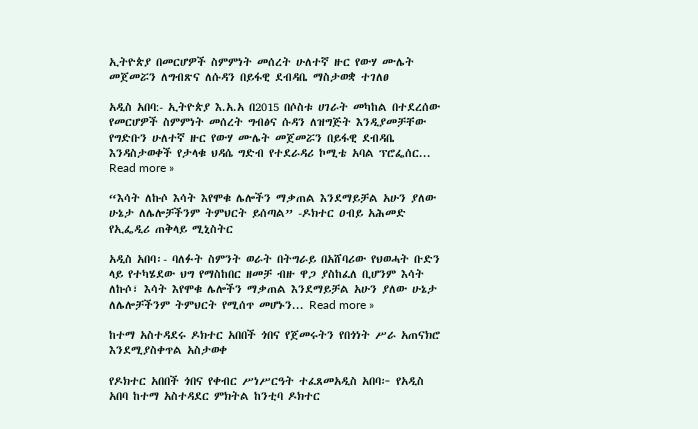ኢትዮጵያ በመርሆዎች ስምምነት መሰረት ሁለተኛ ዙር የውሃ ሙሌት መጀመሯን ለግብጽና ለሱዳን በይፋዊ ደብዳቤ ማስታወቋ ተገለፀ

አዲስ አበባ:- ኢትዮጵያ እ.አ.አ በ2015 በሶስቱ ሀገራት መካከል በተደረሰው የመርሆዎች ስምምነት መሰረት ግብፅና ሱዳን ለዝግጅት እንዲያመቻቸው የግድቡን ሁለተኛ ዙር የውሃ ሙሌት መጀመሯን በይፋዊ ደብዳቤ እንዳስታወቀች የታላቁ ህዳሴ ግድብ የተደራዳሪ ኮሚቴ አባል ፕሮፌሰር... Read more »

“እሳት ለኩሶ እሳት እየሞቁ ሌሎችን ማቃጠል እንደማይቻል አሁን ያለው ሁኔታ ለሌሎቻችንም ትምህርት ይሰጣል” -ዶክተር ዐብይ አሕመድ የኢፌዲሪ ጠቅላይ ሚኒስትር

አዲስ አበባ፡- ባለፉት ስምንት ወራት በትግራይ በአሸባሪው የህወሓት ቡድን ላይ የተካሄደው ህግ የማስከበር ዘመቻ ብዙ ዋጋ ያስከፈለ ቢሆንም እሳት ለኩሶ፣ እሳት እየሞቁ ሌሎችን ማቃጠል እንደማይቻል አሁን ያለው ሁኔታ ለሌሎቻችንም ትምህርት የሚሰጥ መሆኑን... Read more »

ከተማ አስተዳደሩ ዶክተር አበበች ጎበና የጀመሩትን የበጎነት ሥራ አጠናክሮ እንደሚያስቀጥል አስታወቀ

የዶክተር አበበች ጎበና የቀብር ሥነሥርዓት ተፈጸመአዲስ አበባ፦ የአዲስ አበባ ከተማ አስተዳደር ምክትል ከንቲባ ዶክተር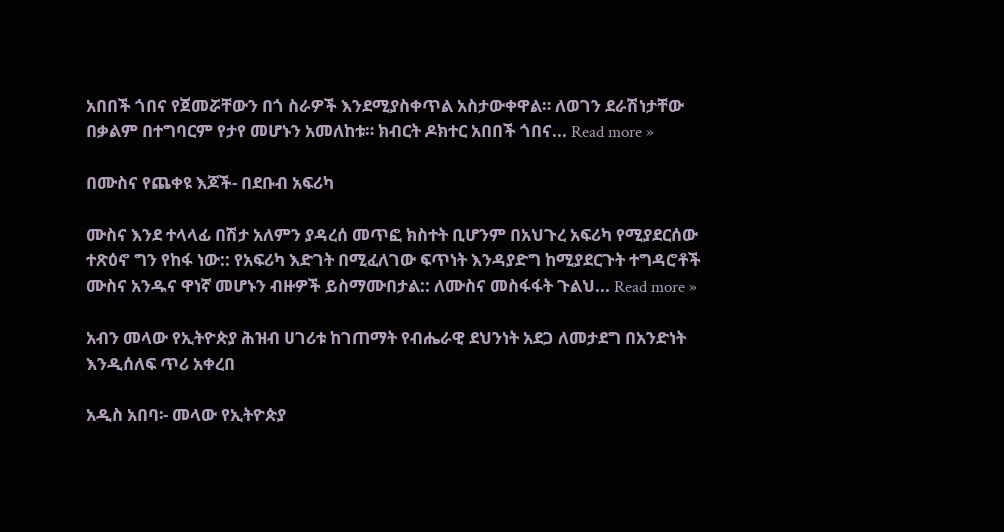አበበች ጎበና የጀመሯቸውን በጎ ስራዎች እንደሚያስቀጥል አስታውቀዋል። ለወገን ደራሽነታቸው በቃልም በተግባርም የታየ መሆኑን አመለከቱ። ክብርት ዶክተር አበበች ጎበና... Read more »

በሙስና የጨቀዩ እጆች- በደቡብ አፍሪካ

ሙስና እንደ ተላላፊ በሽታ አለምን ያዳረሰ መጥፎ ክስተት ቢሆንም በአህጉረ አፍሪካ የሚያደርሰው ተጽዕኖ ግን የከፋ ነው:: የአፍሪካ እድገት በሚፈለገው ፍጥነት እንዳያድግ ከሚያደርጉት ተግዳሮቶች ሙስና አንዱና ዋነኛ መሆኑን ብዙዎች ይስማሙበታል:: ለሙስና መስፋፋት ጉልህ... Read more »

አብን መላው የኢትዮጵያ ሕዝብ ሀገሪቱ ከገጠማት የብሔራዊ ደህንነት አደጋ ለመታደግ በአንድነት እንዲሰለፍ ጥሪ አቀረበ

አዲስ አበባ፡- መላው የኢትዮጵያ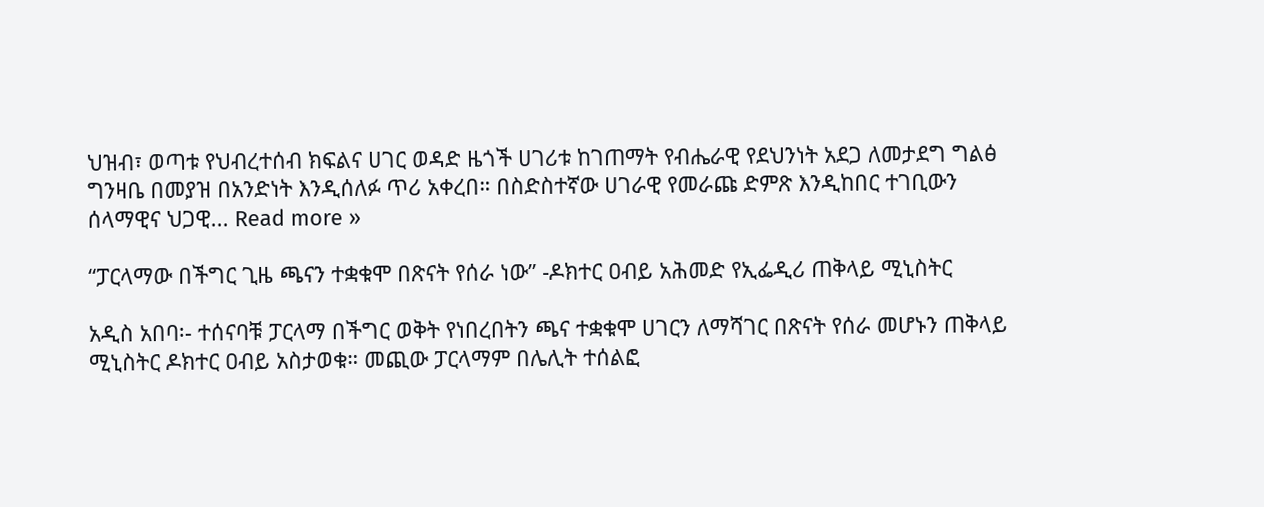ህዝብ፣ ወጣቱ የህብረተሰብ ክፍልና ሀገር ወዳድ ዜጎች ሀገሪቱ ከገጠማት የብሔራዊ የደህንነት አደጋ ለመታደግ ግልፅ ግንዛቤ በመያዝ በአንድነት እንዲሰለፉ ጥሪ አቀረበ። በስድስተኛው ሀገራዊ የመራጩ ድምጽ እንዲከበር ተገቢውን ሰላማዊና ህጋዊ... Read more »

“ፓርላማው በችግር ጊዜ ጫናን ተቋቁሞ በጽናት የሰራ ነው” -ዶክተር ዐብይ አሕመድ የኢፌዲሪ ጠቅላይ ሚኒስትር

አዲስ አበባ፡- ተሰናባቹ ፓርላማ በችግር ወቅት የነበረበትን ጫና ተቋቁሞ ሀገርን ለማሻገር በጽናት የሰራ መሆኑን ጠቅላይ ሚኒስትር ዶክተር ዐብይ አስታወቁ። መጪው ፓርላማም በሌሊት ተሰልፎ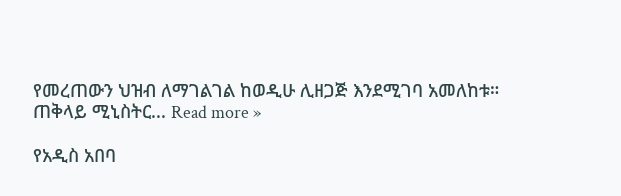የመረጠውን ህዝብ ለማገልገል ከወዲሁ ሊዘጋጅ እንደሚገባ አመለከቱ። ጠቅላይ ሚኒስትር... Read more »

የአዲስ አበባ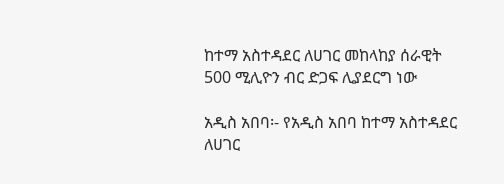ከተማ አስተዳደር ለሀገር መከላከያ ሰራዊት 500 ሚሊዮን ብር ድጋፍ ሊያደርግ ነው

አዲስ አበባ፡- የአዲስ አበባ ከተማ አስተዳደር ለሀገር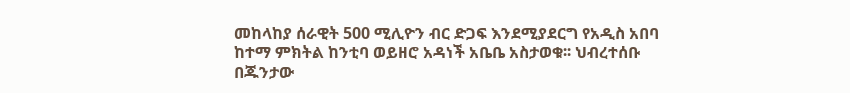መከላከያ ሰራዊት 500 ሚሊዮን ብር ድጋፍ እንደሚያደርግ የአዲስ አበባ ከተማ ምክትል ከንቲባ ወይዘሮ አዳነች አቤቤ አስታወቁ፡፡ ህብረተሰቡ በጁንታው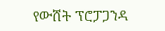የውሸት ፕሮፓጋንዳ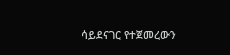ሳይደናገር የተጀመረውን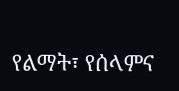የልማት፣ የሰላምና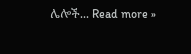ሌሎች... Read more »